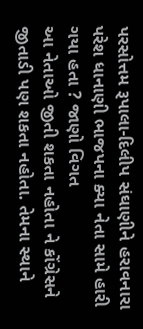પરસોત્તમ રૂપાલા-દિલીપ સંઘાણીને હરાવનારા પરેશ ધાનાણી ભાજપના ક્યા નેતા સામે હારી ગયા હતા ? જાણો વિગત
આ નેતાઓ જીતી શકતા નહોતા ને કોંગ્રેસને જીતાડી પણ શકતા નહોતા. તેમના સ્થાને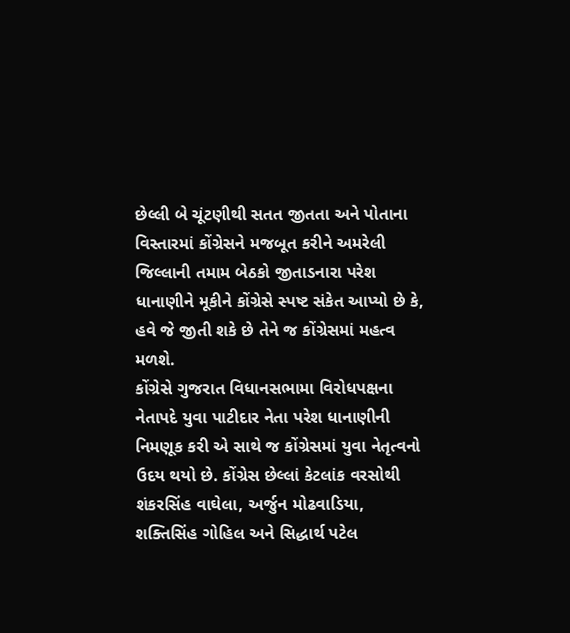છેલ્લી બે ચૂંટણીથી સતત જીતતા અને પોતાના વિસ્તારમાં કોંગ્રેસને મજબૂત કરીને અમરેલી જિલ્લાની તમામ બેઠકો જીતાડનારા પરેશ ધાનાણીને મૂકીને કોંગ્રેસે સ્પષ્ટ સંકેત આપ્યો છે કે, હવે જે જીતી શકે છે તેને જ કોંગ્રેસમાં મહત્વ મળશે.
કોંગ્રેસે ગુજરાત વિધાનસભામા વિરોધપક્ષના નેતાપદે યુવા પાટીદાર નેતા પરેશ ધાનાણીની નિમણૂક કરી એ સાથે જ કોંગ્રેસમાં યુવા નેતૃત્વનો ઉદય થયો છે. કોંગ્રેસ છેલ્લાં કેટલાંક વરસોથી શંકરસિંહ વાઘેલા, અર્જુન મોઢવાડિયા, શક્તિસિંહ ગોહિલ અને સિદ્ધાર્થ પટેલ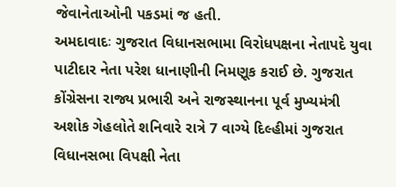જેવાનેતાઓની પકડમાં જ હતી.
અમદાવાદઃ ગુજરાત વિધાનસભામા વિરોધપક્ષના નેતાપદે યુવા પાટીદાર નેતા પરેશ ધાનાણીની નિમણૂક કરાઈ છે. ગુજરાત કોંગ્રેસના રાજ્ય પ્રભારી અને રાજસ્થાનના પૂર્વ મુખ્યમંત્રી અશોક ગેહલોતે શનિવારે રાત્રે 7 વાગ્યે દિલ્હીમાં ગુજરાત વિધાનસભા વિપક્ષી નેતા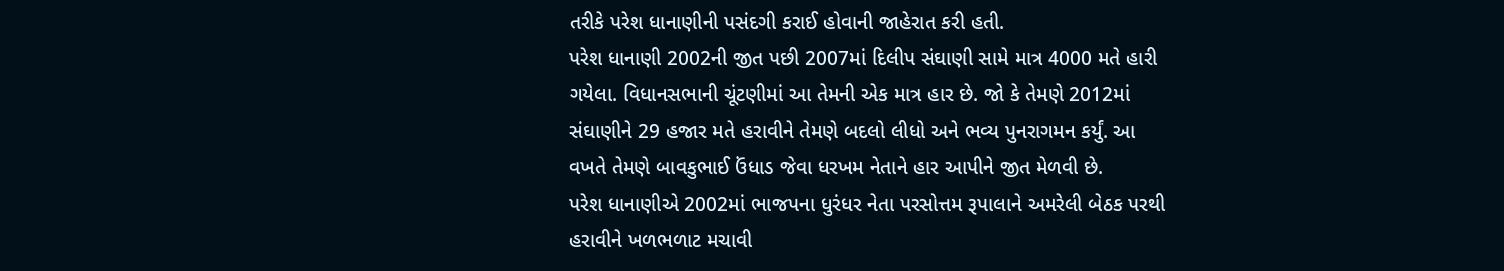તરીકે પરેશ ધાનાણીની પસંદગી કરાઈ હોવાની જાહેરાત કરી હતી.
પરેશ ધાનાણી 2002ની જીત પછી 2007માં દિલીપ સંઘાણી સામે માત્ર 4000 મતે હારી ગયેલા. વિધાનસભાની ચૂંટણીમાં આ તેમની એક માત્ર હાર છે. જો કે તેમણે 2012માં સંઘાણીને 29 હજાર મતે હરાવીને તેમણે બદલો લીધો અને ભવ્ય પુનરાગમન કર્યું. આ વખતે તેમણે બાવકુભાઈ ઉંધાડ જેવા ધરખમ નેતાને હાર આપીને જીત મેળવી છે.
પરેશ ધાનાણીએ 2002માં ભાજપના ધુરંધર નેતા પરસોત્તમ રૂપાલાને અમરેલી બેઠક પરથી હરાવીને ખળભળાટ મચાવી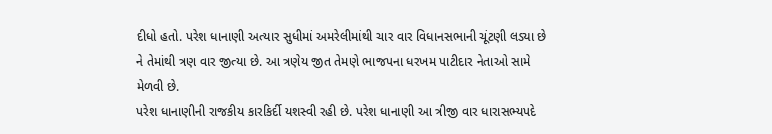દીધો હતો. પરેશ ધાનાણી અત્યાર સુધીમાં અમરેલીમાંથી ચાર વાર વિધાનસભાની ચૂંટણી લડ્યા છે ને તેમાંથી ત્રણ વાર જીત્યા છે. આ ત્રણેય જીત તેમણે ભાજપના ધરખમ પાટીદાર નેતાઓ સામે મેળવી છે.
પરેશ ધાનાણીની રાજકીય કારકિર્દી યશસ્વી રહી છે. પરેશ ધાનાણી આ ત્રીજી વાર ધારાસભ્યપદે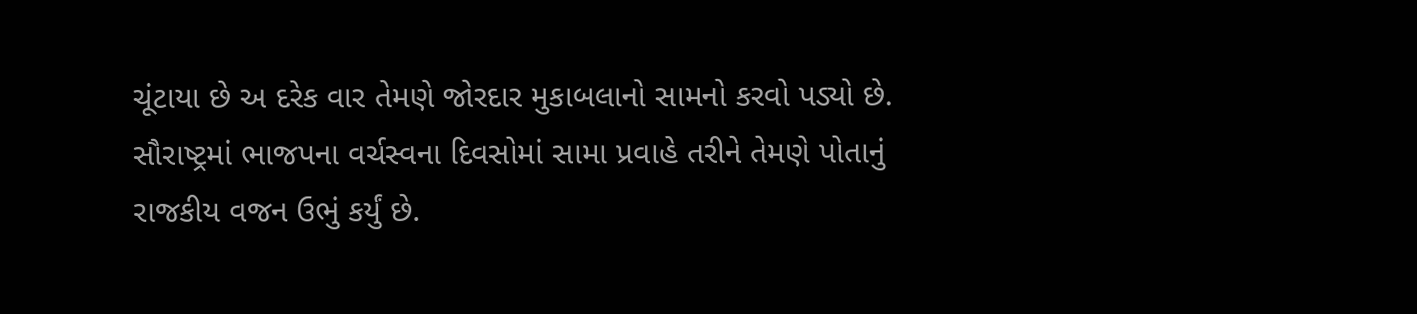ચૂંટાયા છે અ દરેક વાર તેમણે જોરદાર મુકાબલાનો સામનો કરવો પડ્યો છે. સૌરાષ્ટ્રમાં ભાજપના વર્ચસ્વના દિવસોમાં સામા પ્રવાહે તરીને તેમણે પોતાનું રાજકીય વજન ઉભું કર્યું છે.